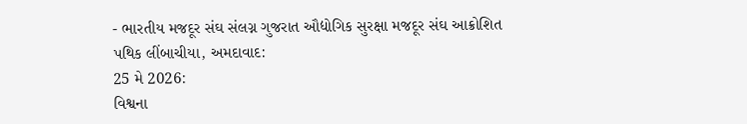- ભારતીય મજદૂર સંઘ સંલગ્ન ગુજરાત ઔદ્યોગિક સુરક્ષા મજદૂર સંઘ આક્રોશિત
પથિક લીંબાચીયા, અમદાવાદ:
25 મે 2026:
વિશ્વના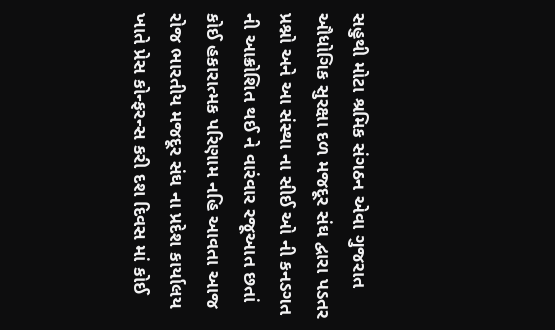સહુથી મોટા શ્રમિક સંગઠન એવા ગુજરાત ઔધોગિક સુરક્ષા દળ મજદૂર સંઘ દ્વારા પડતર પ્રશ્નો અને આ સંસ્થા ના સીઈ ઓ ની કનડગત ની આક્રોશિત થઈ ને વારંવાર રજૂઆત છતાં કોઈ હકારાત્મક પરિણામ નહિ આવતા આજ રોજ ભારતીય મજદૂર સંઘ ના પ્રદેશ કાર્યાલય ખાતે પ્રેસ કોન્ફરન્સ કરી દશ દિવસ માં કોઈ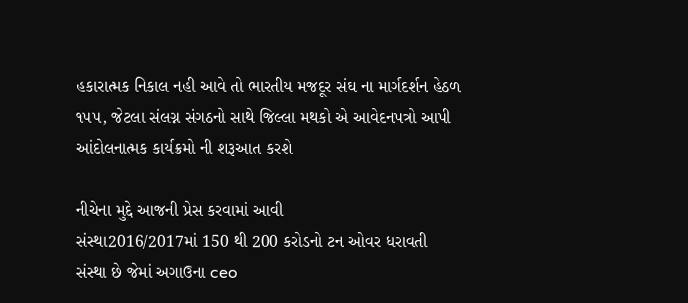હકારાત્મક નિકાલ નહી આવે તો ભારતીય મજદૂર સંઘ ના માર્ગદર્શન હેઠળ ૧૫૫, જેટલા સંલગ્ન સંગઠનો સાથે જિલ્લા મથકો એ આવેદનપત્રો આપી આંદોલનાત્મક કાર્યક્રમો ની શરૂઆત કરશે

નીચેના મુદ્દે આજની પ્રેસ કરવામાં આવી
સંસ્થા2016/2017માં 150 થી 200 કરોડનો ટન ઓવર ધરાવતી સંસ્થા છે જેમાં અગાઉના ceo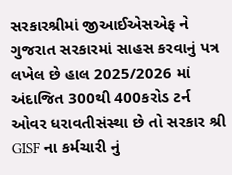સરકારશ્રીમાં જીઆઈએસએફ ને ગુજરાત સરકારમાં સાહસ કરવાનું પત્ર લખેલ છે હાલ 2025/2026 માં અંદાજિત 300થી 400કરોડ ટર્ન ઓવર ધરાવતીસંસ્થા છે તો સરકાર શ્રી GISF ના કર્મચારી નું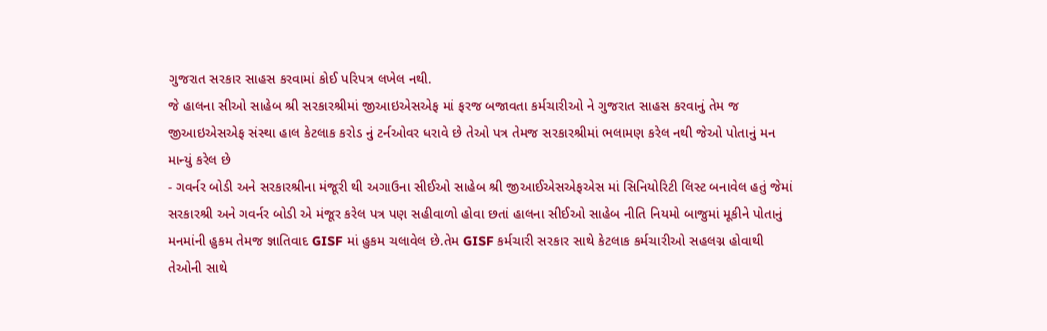ગુજરાત સરકાર સાહસ કરવામાં કોઈ પરિપત્ર લખેલ નથી.
જે હાલના સીઓ સાહેબ શ્રી સરકારશ્રીમાં જીઆઇએસએફ માં ફરજ બજાવતા કર્મચારીઓ ને ગુજરાત સાહસ કરવાનું તેમ જ જીઆઇએસએફ સંસ્થા હાલ કેટલાક કરોડ નું ટર્નઓવર ધરાવે છે તેઓ પત્ર તેમજ સરકારશ્રીમાં ભલામણ કરેલ નથી જેઓ પોતાનું મન માન્યું કરેલ છે
- ગવર્નર બોડી અને સરકારશ્રીના મંજૂરી થી અગાઉના સીઈઓ સાહેબ શ્રી જીઆઈએસએફએસ માં સિનિયોરિટી લિસ્ટ બનાવેલ હતું જેમાં સરકારશ્રી અને ગવર્નર બોડી એ મંજૂર કરેલ પત્ર પણ સહીવાળો હોવા છતાં હાલના સીઈઓ સાહેબ નીતિ નિયમો બાજુમાં મૂકીને પોતાનું મનમાંની હુકમ તેમજ જ્ઞાતિવાદ GISF માં હુકમ ચલાવેલ છે.તેમ GISF કર્મચારી સરકાર સાથે કેટલાક કર્મચારીઓ સહલગ્ન હોવાથી તેઓની સાથે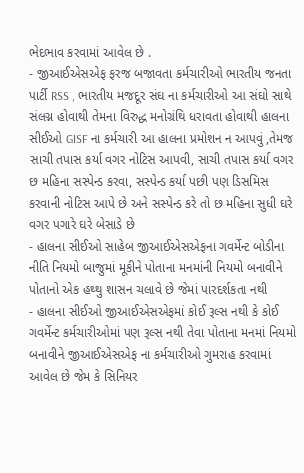ભેદભાવ કરવામાં આવેલ છે .
- જીઆઈએસએફ ફરજ બજાવતા કર્મચારીઓ ભારતીય જનતા પાર્ટી RSS , ભારતીય મજદૂર સંઘ ના કર્મચારીઓ આ સંઘો સાથે સંલગ્ન હોવાથી તેમના વિરુદ્ધ મનોગ્રંથિ ધરાવતા હોવાથી હાલના સીઈઓ GISF ના કર્મચારી આ હાલના પ્રમોશન ન આપવું ,તેમજ સાચી તપાસ કર્યા વગર નોટિસ આપવી, સાચી તપાસ કર્યા વગર છ મહિના સસ્પેન્ડ કરવા, સસ્પેન્ડ કર્યા પછી પણ ડિસમિસ કરવાની નોટિસ આપે છે અને સસ્પેન્ડ કરે તો છ મહિના સુધી ઘરે વગર પગારે ઘરે બેસાડે છે
- હાલના સીઈઓ સાહેબ જીઆઈએસએફના ગવર્મેન્ટ બોડીના નીતિ નિયમો બાજુમાં મૂકીને પોતાના મનમાંની નિયમો બનાવીને પોતાનો એક હથ્થુ શાસન ચલાવે છે જેમાં પારદર્શકતા નથી
- હાલના સીઈઓ જીઆઈએસએફમાં કોઈ રૂલ્સ નથી કે કોઈ ગવર્મેન્ટ કર્મચારીઓમાં પણ રૂલ્સ નથી તેવા પોતાના મનમાં નિયમો બનાવીને જીઆઈએસએફ ના કર્મચારીઓ ગુમરાહ કરવામાં આવેલ છે જેમ કે સિનિયર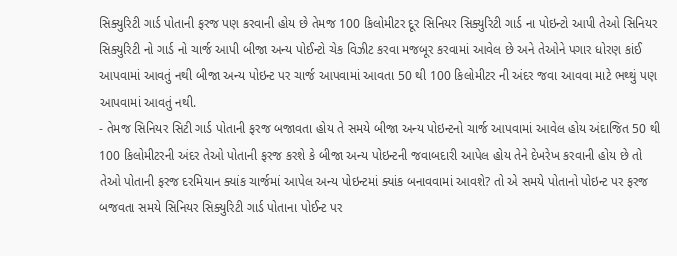સિક્યુરિટી ગાર્ડ પોતાની ફરજ પણ કરવાની હોય છે તેમજ 100 કિલોમીટર દૂર સિનિયર સિક્યુરિટી ગાર્ડ ના પોઇન્ટો આપી તેઓ સિનિયર સિક્યુરિટી નો ગાર્ડ નો ચાર્જ આપી બીજા અન્ય પોઈન્ટો ચેક વિઝીટ કરવા મજબૂર કરવામાં આવેલ છે અને તેઓને પગાર ધોરણ કાંઈ આપવામાં આવતું નથી બીજા અન્ય પોઇન્ટ પર ચાર્જ આપવામાં આવતા 50 થી 100 કિલોમીટર ની અંદર જવા આવવા માટે ભથ્થું પણ આપવામાં આવતું નથી.
- તેમજ સિનિયર સિટી ગાર્ડ પોતાની ફરજ બજાવતા હોય તે સમયે બીજા અન્ય પોઇન્ટનો ચાર્જ આપવામાં આવેલ હોય અંદાજિત 50 થી 100 કિલોમીટરની અંદર તેઓ પોતાની ફરજ કરશે કે બીજા અન્ય પોઇન્ટની જવાબદારી આપેલ હોય તેને દેખરેખ કરવાની હોય છે તો તેઓ પોતાની ફરજ દરમિયાન ક્યાંક ચાર્જમાં આપેલ અન્ય પોઇન્ટમાં ક્યાંક બનાવવામાં આવશે? તો એ સમયે પોતાનો પોઇન્ટ પર ફરજ બજવતા સમયે સિનિયર સિક્યુરિટી ગાર્ડ પોતાના પોઈન્ટ પર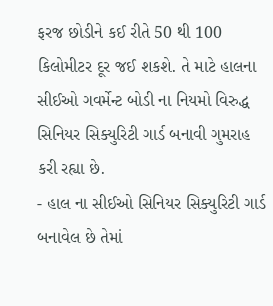ફરજ છોડીને કઈ રીતે 50 થી 100 કિલોમીટર દૂર જઈ શકશે. તે માટે હાલના સીઈઓ ગવર્મેન્ટ બોડી ના નિયમો વિરુદ્ધ સિનિયર સિક્યુરિટી ગાર્ડ બનાવી ગુમરાહ કરી રહ્યા છે.
- હાલ ના સીઈઓ સિનિયર સિક્યુરિટી ગાર્ડ બનાવેલ છે તેમાં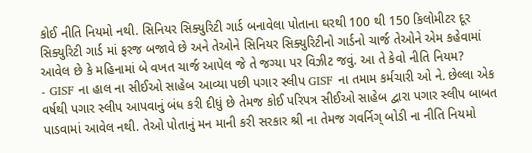કોઈ નીતિ નિયમો નથી. સિનિયર સિક્યુરિટી ગાર્ડ બનાવેલા પોતાના ઘરથી 100 થી 150 કિલોમીટર દૂર સિક્યુરિટી ગાર્ડ માં ફરજ બજાવે છે અને તેઓને સિનિયર સિક્યુરિટીનો ગાર્ડનો ચાર્જ તેઓને એમ કહેવામાં આવેલ છે કે મહિનામાં બે વખત ચાર્જ આપેલ જે તે જગ્યા પર વિઝીટ જવું. આ તે કેવો નીતિ નિયમ?
- GISF ના હાલ ના સીઈઓ સાહેબ આવ્યા પછી પગાર સ્લીપ GISF ના તમામ કર્મચારી ઓ ને. છેલ્લા એક વર્ષથી પગાર સ્લીપ આપવાનું બંધ કરી દીધું છે તેમજ કોઈ પરિપત્ર સીઈઓ સાહેબ દ્વારા પગાર સ્લીપ બાબત પાડવામાં આવેલ નથી. તેઓ પોતાનું મન માની કરી સરકાર શ્રી ના તેમજ ગવર્નિગ્ બોડી ના નીતિ નિયમો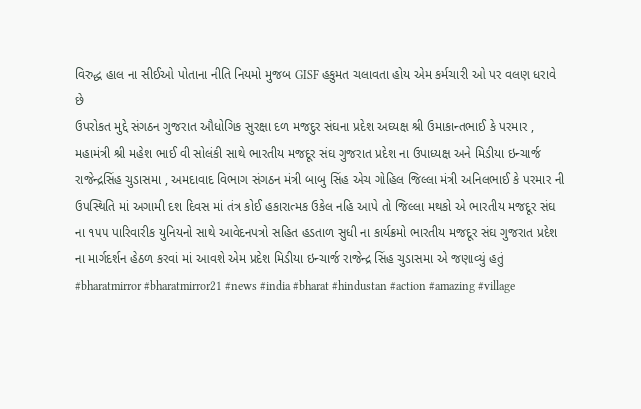વિરુદ્ધ હાલ ના સીઈઓ પોતાના નીતિ નિયમો મુજબ GISF હકુમત ચલાવતા હોય એમ કર્મચારી ઓ પર વલણ ધરાવે છે
ઉપરોકત મુદ્દે સંગઠન ગુજરાત ઔધોગિક સુરક્ષા દળ મજદુર સંઘના પ્રદેશ અઘ્યક્ષ શ્રી ઉમાકાન્તભાઈ કે પરમાર , મહામંત્રી શ્રી મહેશ ભાઈ વી સોલંકી સાથે ભારતીય મજદૂર સંઘ ગુજરાત પ્રદેશ ના ઉપાધ્યક્ષ અને મિડીયા ઇન્ચાર્જ રાજેન્દ્રસિંહ ચુડાસમા , અમદાવાદ વિભાગ સંગઠન મંત્રી બાબુ સિંહ એચ ગોહિલ જિલ્લા મંત્રી અનિલભાઈ કે પરમાર ની ઉપસ્થિતિ માં અગામી દશ દિવસ માં તંત્ર કોઈ હકારાત્મક ઉકેલ નહિ આપે તો જિલ્લા મથકો એ ભારતીય મજદૂર સંઘ ના ૧૫૫ પારિવારીક યુનિયનો સાથે આવેદનપત્રો સહિત હડતાળ સુધી ના કાર્યક્રમો ભારતીય મજદૂર સંઘ ગુજરાત પ્રદેશ ના માર્ગદર્શન હેઠળ કરવાં માં આવશે એમ પ્રદેશ મિડીયા ઇન્ચાર્જ રાજેન્દ્ર સિંહ ચુડાસમા એ જણાવ્યું હતું
#bharatmirror #bharatmirror21 #news #india #bharat #hindustan #action #amazing #village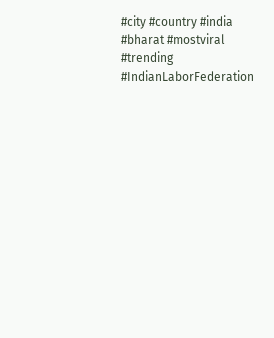#city #country #india #bharat #mostviral #trending #IndianLaborFederation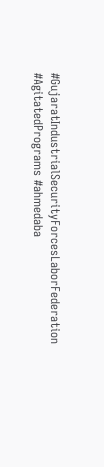#GujaratIndustrialSecurityForcesLaborFederation #AgitatedPrograms #ahmedaba